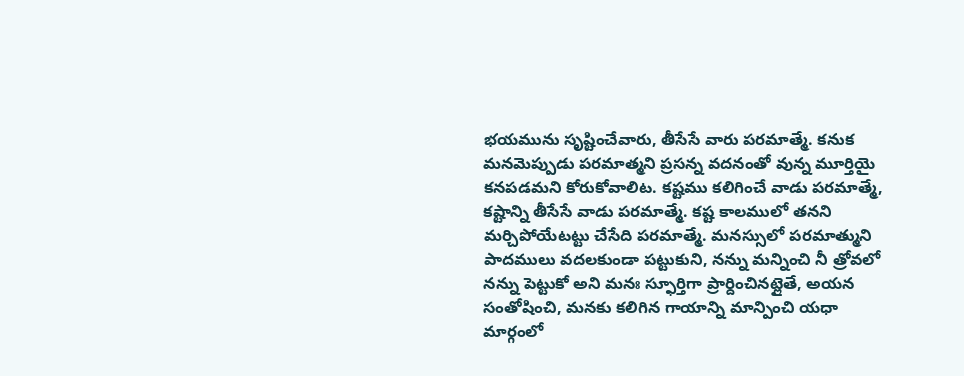భయమును సృష్టించేవారు, తీసేసే వారు పరమాత్మే. కనుక మనమెప్పుడు పరమాత్మని ప్రసన్న వదనంతో వున్న మూర్తియై కనపడమని కోరుకోవాలిట. కష్టము కలిగించే వాడు పరమాత్మే, కష్టాన్ని తీసేసే వాడు పరమాత్మే. కష్ట కాలములో తనని మర్చిపోయేటట్టు చేసేది పరమాత్మే. మనస్సులో పరమాత్ముని పాదములు వదలకుండా పట్టుకుని, నన్ను మన్నించి నీ త్రోవలో నన్ను పెట్టుకో అని మనః స్ఫూర్తిగా ప్రార్దించినట్లైతే, అయన సంతోషించి, మనకు కలిగిన గాయాన్ని మాన్పించి యధా మార్గంలో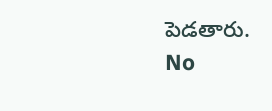పెడతారు.
No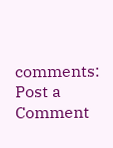comments:
Post a Comment